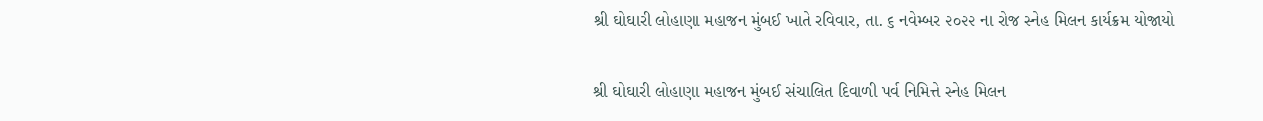શ્રી ઘોઘારી લોહાણા મહાજન મુંબઈ ખાતે રવિવાર, તા. ૬ નવેમ્બર ૨૦૨૨ ના રોજ સ્નેહ મિલન કાર્યક્રમ યોજાયો

શ્રી ઘોઘારી લોહાણા મહાજન મુંબઈ સંચાલિત દિવાળી પર્વ નિમિત્તે સ્નેહ મિલન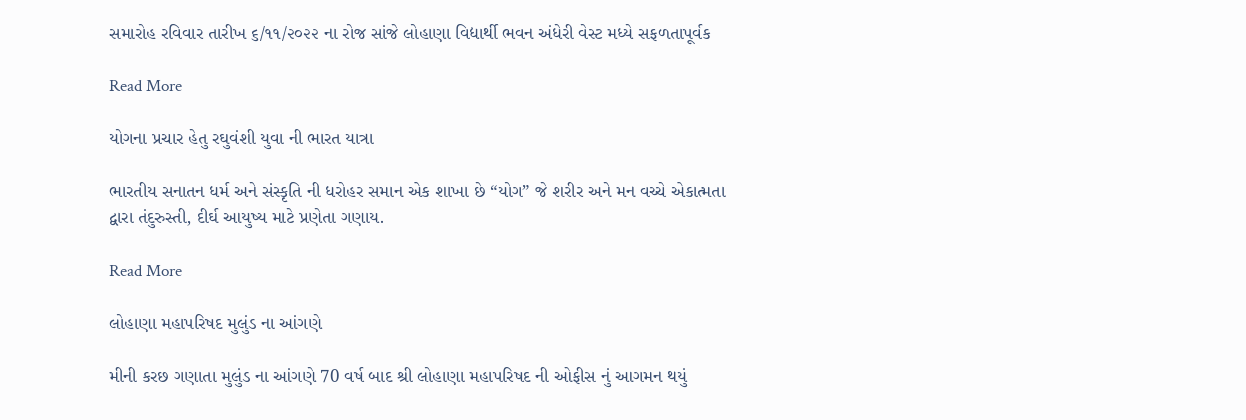સમારોહ રવિવાર તારીખ ૬/૧૧/૨૦૨૨ ના રોજ સાંજે લોહાણા વિદ્યાર્થી ભવન અંધેરી વેસ્ટ મધ્યે સફળતાપૂર્વક

Read More

યોગના પ્રચાર હેતુ રઘુવંશી યુવા ની ભારત યાત્રા

ભારતીય સનાતન ધર્મ અને સંસ્કૃતિ ની ધરોહર સમાન એક શાખા છે “યોગ” જે શરીર અને મન વચ્ચે એકાત્મતા દ્વારા તંદુરુસ્તી, દીર્ઘ આયુષ્ય માટે પ્રણેતા ગણાય.

Read More

લોહાણા મહાપરિષદ મુલુંડ ના આંગણે

મીની કરછ ગણાતા મુલુંડ ના આંગણે 70 વર્ષ બાદ શ્રી લોહાણા મહાપરિષદ ની ઓફીસ નું આગમન થયું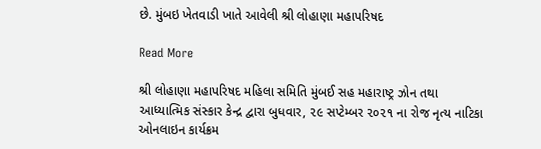છે. મુંબઇ ખેતવાડી ખાતે આવેલી શ્રી લોહાણા મહાપરિષદ

Read More

શ્રી લોહાણા મહાપરિષદ મહિલા સમિતિ મુંબઈ સહ મહારાષ્ટ્ર ઝોન તથા આધ્યાત્મિક સંસ્કાર કેન્દ્ર દ્વારા બુધવાર, ૨૯ સપ્ટેમ્બર ૨૦૨૧ ના રોજ નૃત્ય નાટિકા ઓનલાઇન કાર્યક્રમ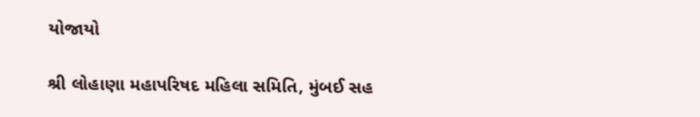યોજાયો

શ્રી લોહાણા મહાપરિષદ મહિલા સમિતિ, મુંબઈ સહ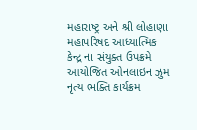મહારાષ્ટ્ર અને શ્રી લોહાણા મહાપરિષદ આધ્યાત્મિક કેન્દ્ર ના સંયુક્ત ઉપક્રમે આયોજિત ઓનલાઇન ઝુમ નૃત્ય ભક્તિ કાર્યક્રમ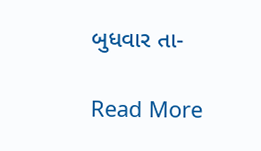બુધવાર તા-

Read More